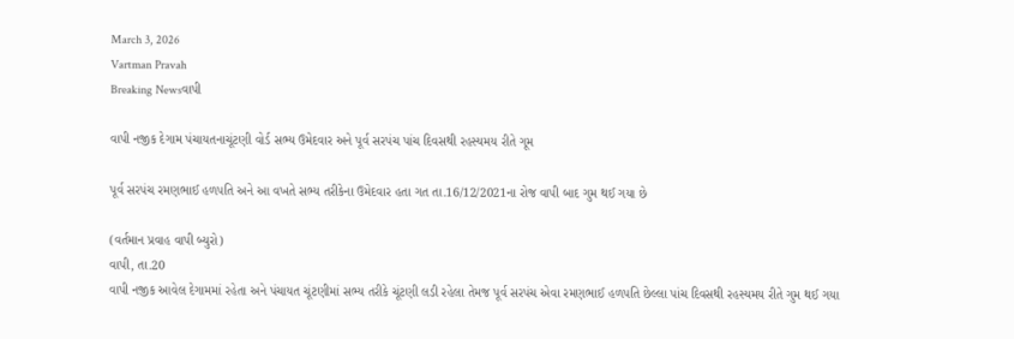March 3, 2026
Vartman Pravah
Breaking Newsવાપી

વાપી નજીક દેગામ પંચાયતનાચૂંટણી વોર્ડ સભ્‍ય ઉમેદવાર અને પૂર્વ સરપંચ પાંચ દિવસથી રહસ્‍યમય રીતે ગૂમ

પૂર્વ સરપંચ રમણભાઈ હળપતિ અને આ વખતે સભ્‍ય તરીકેના ઉમેદવાર હતા ગત તા.16/12/2021ના રોજ વાપી બાદ ગુમ થઈ ગયા છે

(વર્તમાન પ્રવાહ વાપી બ્‍યુરો)
વાપી, તા.20
વાપી નજીક આવેલ દેગામમાં રહેતા અને પંચાયત ચૂંટણીમાં સભ્‍ય તરીકે ચૂંટણી લડી રહેલા તેમજ પૂર્વ સરપંચ એવા રમણભાઈ હળપતિ છેલ્લા પાંચ દિવસથી રહસ્‍યમય રીતે ગુમ થઈ ગયા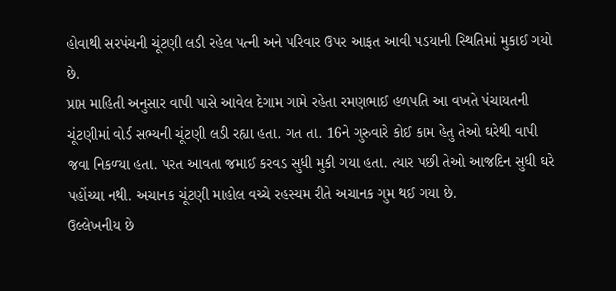હોવાથી સરપંચની ચૂંટણી લડી રહેલ પત્‍ની અને પરિવાર ઉપર આફત આવી પડયાની સ્‍થિતિમાં મુકાઈ ગયો છે.
પ્રાપ્ત માહિતી અનુસાર વાપી પાસે આવેલ દેગામ ગામે રહેતા રમણભાઈ હળપતિ આ વખતે પંચાયતની ચૂંટણીમાં વોર્ડ સભ્‍યની ચૂંટણી લડી રહ્યા હતા. ગત તા. 16ને ગુરુવારે કોઈ કામ હેતુ તેઓ ઘરેથી વાપી જવા નિકળ્‍યા હતા. પરત આવતા જમાઈ કરવડ સુધી મુકી ગયા હતા. ત્‍યાર પછી તેઓ આજદિન સુધી ઘરે પહોંચ્‍યા નથી. અચાનક ચૂંટણી માહોલ વચ્‍ચે રહસ્‍યમ રીતે અચાનક ગુમ થઈ ગયા છે.
ઉલ્લેખનીય છે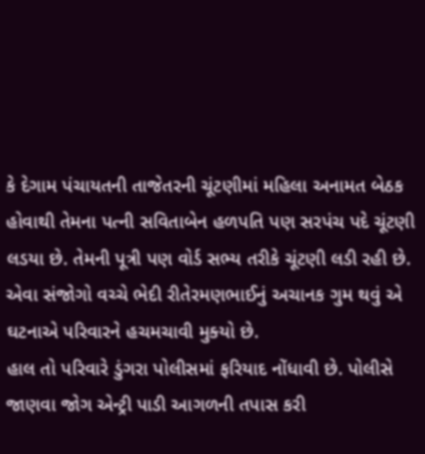કે દેગામ પંચાયતની તાજેતરની ચૂંટણીમાં મહિલા અનામત બેઠક હોવાથી તેમના પત્‍ની સવિતાબેન હળપતિ પણ સરપંચ પદે ચૂંટણી લડયા છે. તેમની પૂત્રી પણ વોર્ડ સભ્‍ય તરીકે ચૂંટણી લડી રહી છે. એવા સંજોગો વચ્‍ચે ભેદી રીતેરમણભાઈનું અચાનક ગુમ થવું એ ઘટનાએ પરિવારને હચમચાવી મુક્‍યો છે.
હાલ તો પરિવારે ડુંગરા પોલીસમાં ફરિયાદ નોંધાવી છે. પોલીસે જાણવા જોગ એન્‍ટ્રી પાડી આગળની તપાસ કરી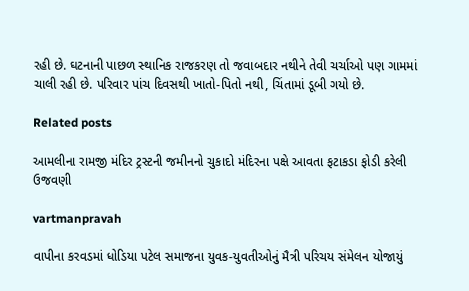રહી છે. ઘટનાની પાછળ સ્‍થાનિક રાજકરણ તો જવાબદાર નથીને તેવી ચર્ચાઓ પણ ગામમાં ચાલી રહી છે. પરિવાર પાંચ દિવસથી ખાતો-પિતો નથી, ચિંતામાં ડૂબી ગયો છે.

Related posts

આમલીના રામજી મંદિર ટ્રસ્‍ટની જમીનનો ચુકાદો મંદિરના પક્ષે આવતા ફટાકડા ફોડી કરેલી ઉજવણી

vartmanpravah

વાપીના કરવડમાં ધોડિયા પટેલ સમાજના યુવક-યુવતીઓનું મૈત્રી પરિચય સંમેલન યોજાયું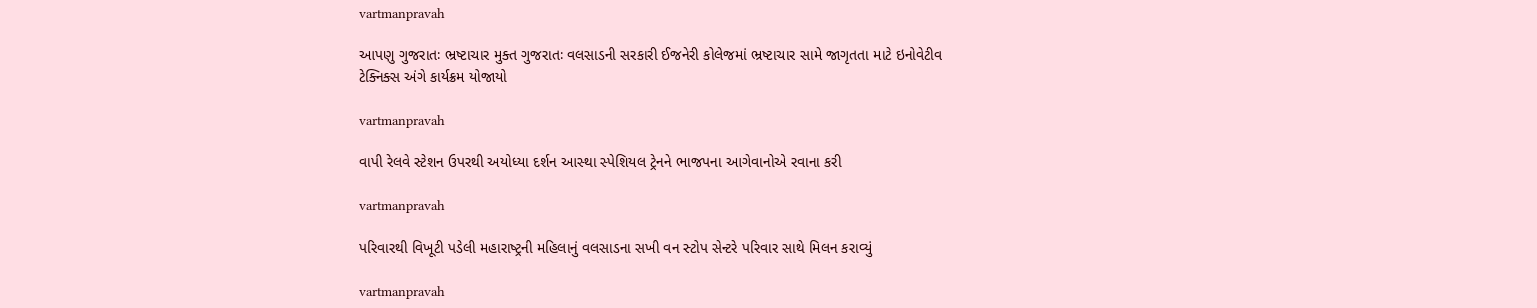vartmanpravah

આપણુ ગુજરાતઃ ભ્રષ્ટાચાર મુક્ત ગુજરાતઃ વલસાડની સરકારી ઈજનેરી કોલેજમાં ભ્રષ્ટાચાર સામે જાગૃતતા માટે ઇનોવેટીવ ટેક્નિક્સ અંગે કાર્યક્રમ યોજાયો

vartmanpravah

વાપી રેલવે સ્‍ટેશન ઉપરથી અયોધ્‍યા દર્શન આસ્‍થા સ્‍પેશિયલ ટ્રેનને ભાજપના આગેવાનોએ રવાના કરી

vartmanpravah

પરિવારથી વિખૂટી પડેલી મહારાષ્‍ટ્રની મહિલાનું વલસાડના સખી વન સ્‍ટોપ સેન્‍ટરે પરિવાર સાથે મિલન કરાવ્‍યું

vartmanpravah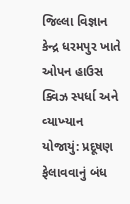જિલ્લા વિજ્ઞાન કેન્‍દ્ર ધરમપુર ખાતે ઓપન હાઉસ ક્‍વિઝ સ્‍પર્ધા અને વ્‍યાખ્‍યાન યોજાયું: પ્રદૂષણ ફેલાવવાનું બંધ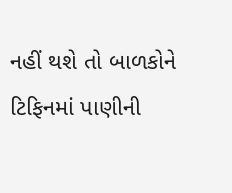નહીં થશે તો બાળકોને ટિફિનમાં પાણીની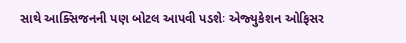સાથે આક્‍સિજનની પણ બોટલ આપવી પડશેઃ એજ્‍યુકેશન ઓફિસર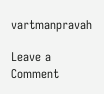vartmanpravah

Leave a Comment